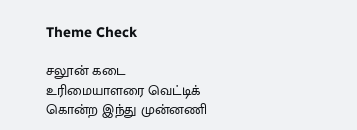Theme Check

சலூன் கடை உரிமையாளரை வெட்டிக் கொன்ற இந்து முன்னணி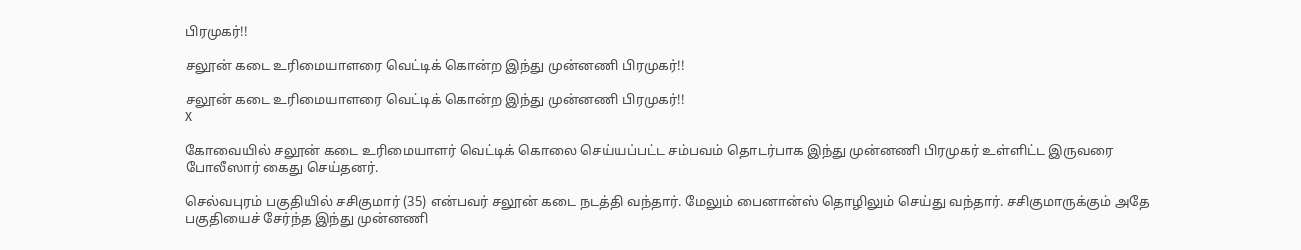பிரமுகர்!!

சலூன் கடை உரிமையாளரை வெட்டிக் கொன்ற இந்து முன்னணி பிரமுகர்!!

சலூன் கடை உரிமையாளரை வெட்டிக் கொன்ற இந்து முன்னணி பிரமுகர்!!
X

கோவையில் சலூன் கடை உரிமையாளர் வெட்டிக் கொலை செய்யப்பட்ட சம்பவம் தொடர்பாக இந்து முன்னணி பிரமுகர் உள்ளிட்ட இருவரை போலீஸார் கைது செய்தனர்.

செல்வபுரம் பகுதியில் சசிகுமார் (35) என்பவர் சலூன் கடை நடத்தி வந்தார். மேலும் பைனான்ஸ் தொழிலும் செய்து வந்தார். சசிகுமாருக்கும் அதே பகுதியைச் சேர்ந்த இந்து முன்னணி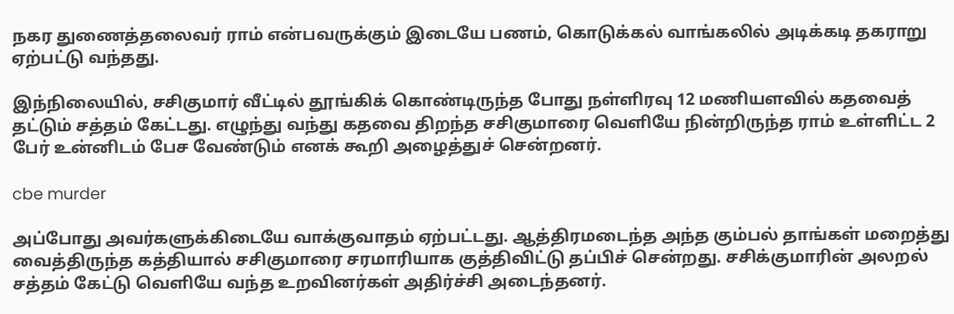நகர துணைத்தலைவர் ராம் என்பவருக்கும் இடையே பணம், கொடுக்கல் வாங்கலில் அடிக்கடி தகராறு ஏற்பட்டு வந்தது.

இந்நிலையில், சசிகுமார் வீட்டில் தூங்கிக் கொண்டிருந்த போது நள்ளிரவு 12 மணியளவில் கதவைத் தட்டும் சத்தம் கேட்டது. எழுந்து வந்து கதவை திறந்த சசிகுமாரை வெளியே நின்றிருந்த ராம் உள்ளிட்ட 2 பேர் உன்னிடம் பேச வேண்டும் எனக் கூறி அழைத்துச் சென்றனர்.

cbe murder

அப்போது அவர்களுக்கிடையே வாக்குவாதம் ஏற்பட்டது. ஆத்திரமடைந்த அந்த கும்பல் தாங்கள் மறைத்து வைத்திருந்த கத்தியால் சசிகுமாரை சரமாரியாக குத்திவிட்டு தப்பிச் சென்றது. சசிக்குமாரின் அலறல் சத்தம் கேட்டு வெளியே வந்த உறவினர்கள் அதிர்ச்சி அடைந்தனர்.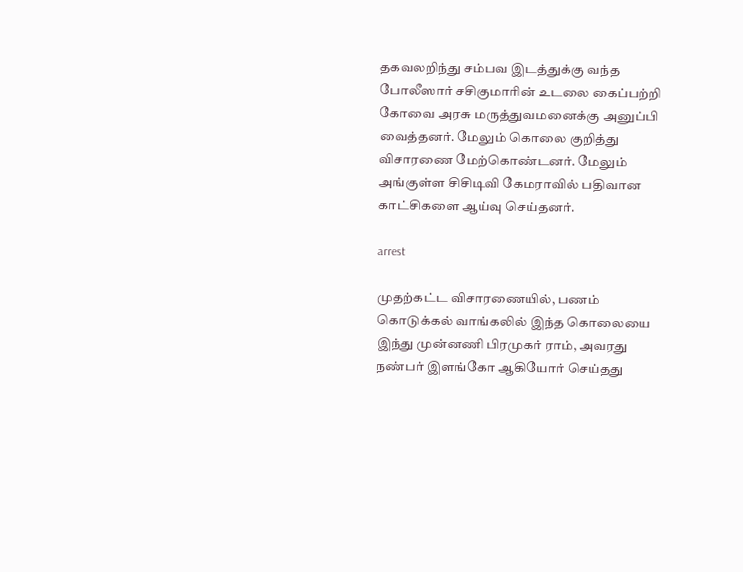தகவலறிந்து சம்பவ இடத்துக்கு வந்த போலீஸார் சசிகுமாரின் உடலை கைப்பற்றி கோவை அரசு மருத்துவமனைக்கு அனுப்பி வைத்தனர். மேலும் கொலை குறித்து விசாரணை மேற்கொண்டனர். மேலும் அங்குள்ள சிசிடிவி கேமராவில் பதிவான காட்சிகளை ஆய்வு செய்தனர்.

arrest

முதற்கட்ட விசாரணையில், பணம் கொடுக்கல் வாங்கலில் இந்த கொலையை இந்து முன்னணி பிரமுகர் ராம், அவரது நண்பர் இளங்கோ ஆகியோர் செய்தது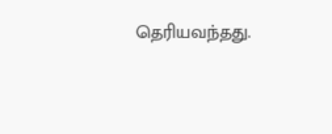தெரியவந்தது.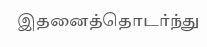இதனைத்தொடர்ந்து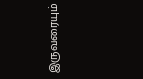இருவரையும்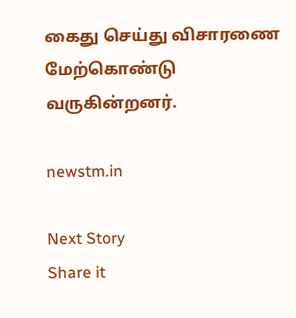கைது செய்து விசாரணை மேற்கொண்டு வருகின்றனர்.

newstm.in

Next Story
Share it